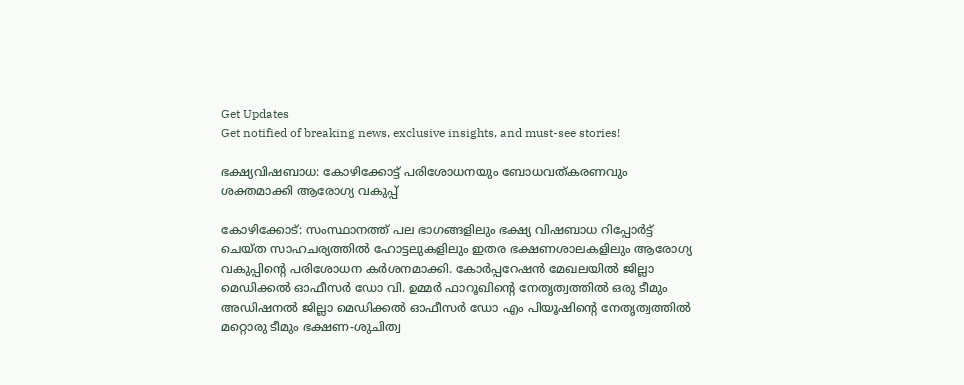Get Updates
Get notified of breaking news, exclusive insights, and must-see stories!

ഭക്ഷ്യവിഷബാധ: കോഴിക്കോട്ട് പരിശോധനയും ബോധവത്കരണവും ശക്തമാക്കി ആരോഗ്യ വകുപ്പ്

കോഴിക്കോട്: സംസ്ഥാനത്ത് പല ഭാഗങ്ങളിലും ഭക്ഷ്യ വിഷബാധ റിപ്പോര്‍ട്ട് ചെയ്ത സാഹചര്യത്തില്‍ ഹോട്ടലുകളിലും ഇതര ഭക്ഷണശാലകളിലും ആരോഗ്യ വകുപ്പിന്റെ പരിശോധന കര്‍ശനമാക്കി. കോര്‍പ്പറേഷന്‍ മേഖലയില്‍ ജില്ലാ മെഡിക്കല്‍ ഓഫീസര്‍ ഡോ വി. ഉമ്മര്‍ ഫാറൂഖിന്റെ നേതൃത്വത്തില്‍ ഒരു ടീമും അഡിഷനല്‍ ജില്ലാ മെഡിക്കല്‍ ഓഫീസര്‍ ഡോ എം പിയൂഷിന്റെ നേതൃത്വത്തില്‍ മറ്റൊരു ടീമും ഭക്ഷണ-ശുചിത്വ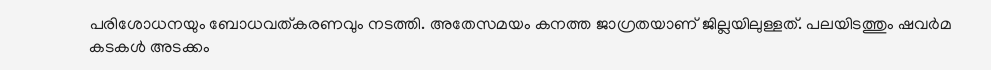പരിശോധനയും ബോധവത്കരണവും നടത്തി. അതേസമയം കനത്ത ജാഗ്രതയാണ് ജില്ലയിലുള്ളത്. പലയിടത്തും ഷവര്‍മ കടകള്‍ അടക്കം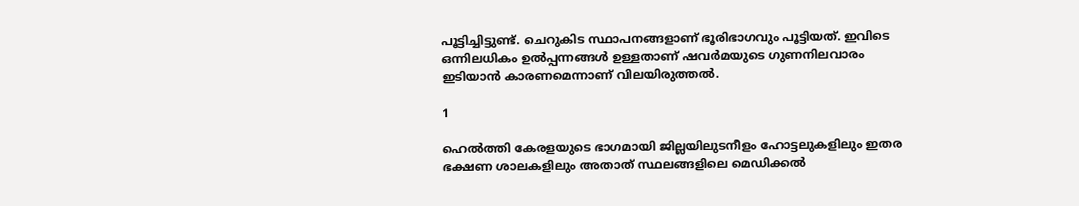പൂട്ടിച്ചിട്ടുണ്ട്. ചെറുകിട സ്ഥാപനങ്ങളാണ് ഭൂരിഭാഗവും പൂട്ടിയത്. ഇവിടെ ഒന്നിലധികം ഉല്‍പ്പന്നങ്ങള്‍ ഉള്ളതാണ് ഷവര്‍മയുടെ ഗുണനിലവാരം ഇടിയാന്‍ കാരണമെന്നാണ് വിലയിരുത്തല്‍.

1

ഹെല്‍ത്തി കേരളയുടെ ഭാഗമായി ജില്ലയിലുടനീളം ഹോട്ടലുകളിലും ഇതര ഭക്ഷണ ശാലകളിലും അതാത് സ്ഥലങ്ങളിലെ മെഡിക്കല്‍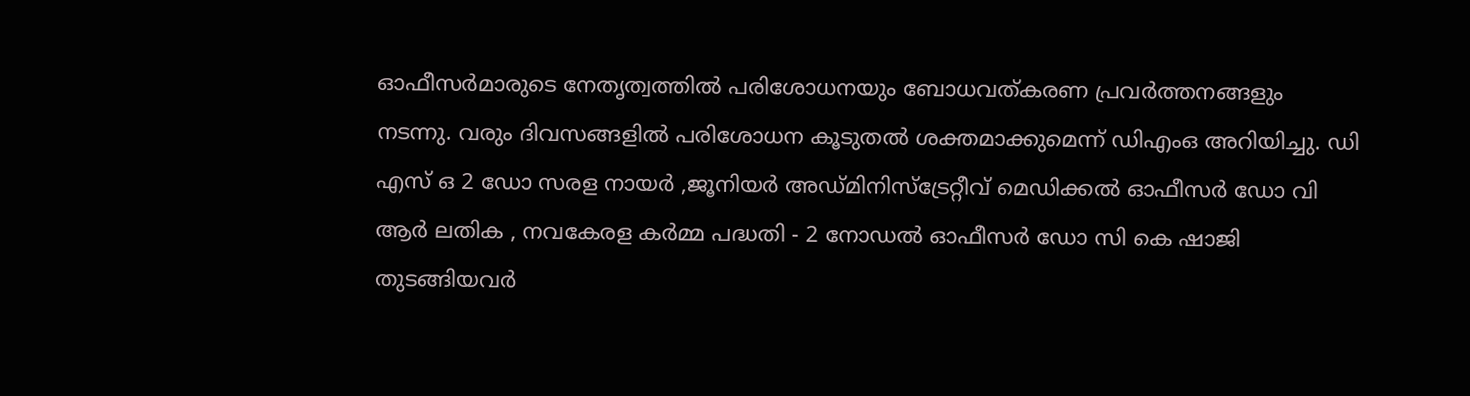ഓഫീസര്‍മാരുടെ നേതൃത്വത്തില്‍ പരിശോധനയും ബോധവത്കരണ പ്രവര്‍ത്തനങ്ങളും നടന്നു. വരും ദിവസങ്ങളില്‍ പരിശോധന കൂടുതല്‍ ശക്തമാക്കുമെന്ന് ഡിഎംഒ അറിയിച്ചു. ഡി എസ് ഒ 2 ഡോ സരള നായര്‍ ,ജൂനിയര്‍ അഡ്മിനിസ്‌ട്രേറ്റീവ് മെഡിക്കല്‍ ഓഫീസര്‍ ഡോ വി ആര്‍ ലതിക , നവകേരള കര്‍മ്മ പദ്ധതി - 2 നോഡല്‍ ഓഫീസര്‍ ഡോ സി കെ ഷാജി തുടങ്ങിയവര്‍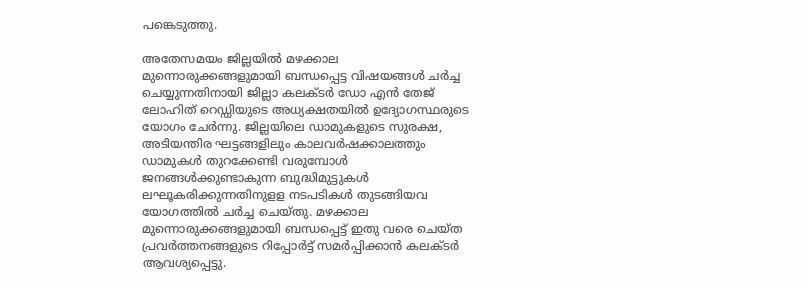പങ്കെടുത്തു.

അതേസമയം ജില്ലയില്‍ മഴക്കാല മുന്നൊരുക്കങ്ങളുമായി ബന്ധപ്പെട്ട വിഷയങ്ങള്‍ ചര്‍ച്ച ചെയ്യുന്നതിനായി ജില്ലാ കലക്ടര്‍ ഡോ എന്‍ തേജ് ലോഹിത് റെഡ്ഡിയുടെ അധ്യക്ഷതയില്‍ ഉദ്യോഗസ്ഥരുടെ യോഗം ചേര്‍ന്നു. ജില്ലയിലെ ഡാമുകളുടെ സുരക്ഷ, അടിയന്തിര ഘട്ടങ്ങളിലും കാലവര്‍ഷക്കാലത്തും ഡാമുകള്‍ തുറക്കേണ്ടി വരുമ്പോള്‍ ജനങ്ങള്‍ക്കുണ്ടാകുന്ന ബുദ്ധിമുട്ടുകള്‍ ലഘൂകരിക്കുന്നതിനുളള നടപടികള്‍ തുടങ്ങിയവ യോഗത്തില്‍ ചര്‍ച്ച ചെയ്തു. മഴക്കാല മുന്നൊരുക്കങ്ങളുമായി ബന്ധപ്പെട്ട് ഇതു വരെ ചെയ്ത പ്രവര്‍ത്തനങ്ങളുടെ റിപ്പോര്‍ട്ട് സമര്‍പ്പിക്കാന്‍ കലക്ടര്‍ ആവശ്യപ്പെട്ടു.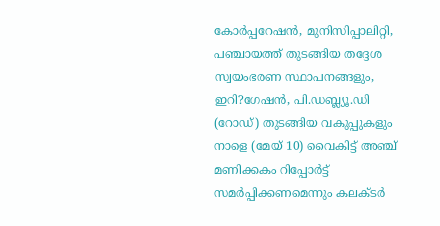കോര്‍പ്പറേഷന്‍, മുനിസിപ്പാലിറ്റി, പഞ്ചായത്ത് തുടങ്ങിയ തദ്ദേശ സ്വയംഭരണ സ്ഥാപനങ്ങളും, ഇറി?ഗേഷന്‍, പി.ഡബ്ല്യൂ.ഡി (റോഡ്) തുടങ്ങിയ വകുപ്പുകളും നാളെ (മേയ് 10) വൈകിട്ട് അഞ്ച് മണിക്കകം റിപ്പോര്‍ട്ട് സമര്‍പ്പിക്കണമെന്നും കലക്ടര്‍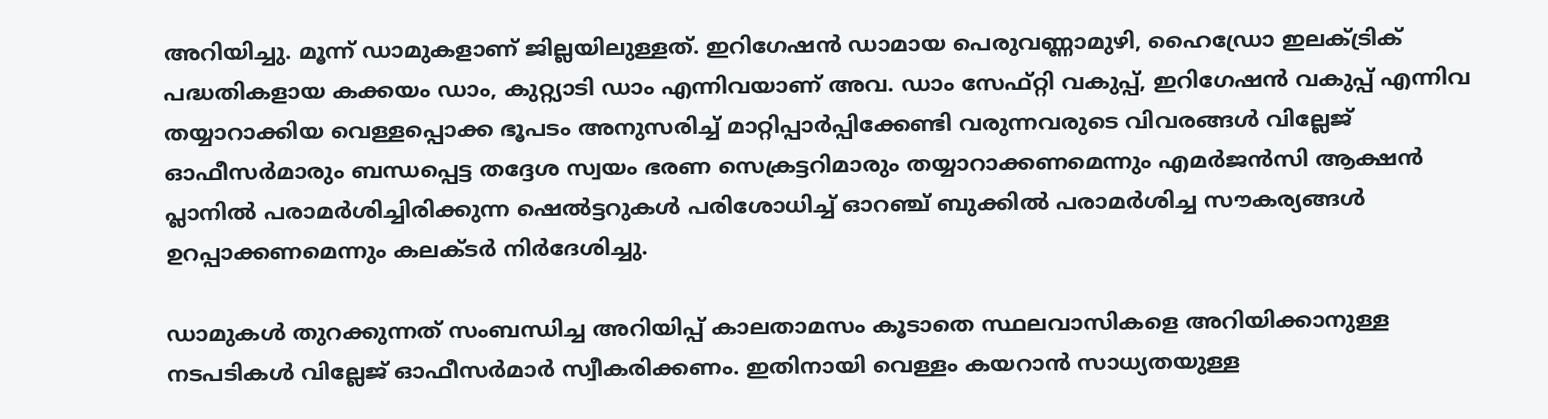അറിയിച്ചു. മൂന്ന് ഡാമുകളാണ് ജില്ലയിലുള്ളത്. ഇറിഗേഷന്‍ ഡാമായ പെരുവണ്ണാമുഴി, ഹൈഡ്രോ ഇലക്ട്രിക് പദ്ധതികളായ കക്കയം ഡാം, കുറ്റ്യാടി ഡാം എന്നിവയാണ് അവ. ഡാം സേഫ്റ്റി വകുപ്പ്, ഇറിഗേഷന്‍ വകുപ്പ് എന്നിവ തയ്യാറാക്കിയ വെള്ളപ്പൊക്ക ഭൂപടം അനുസരിച്ച് മാറ്റിപ്പാര്‍പ്പിക്കേണ്ടി വരുന്നവരുടെ വിവരങ്ങള്‍ വില്ലേജ് ഓഫീസര്‍മാരും ബന്ധപ്പെട്ട തദ്ദേശ സ്വയം ഭരണ സെക്രട്ടറിമാരും തയ്യാറാക്കണമെന്നും എമര്‍ജന്‍സി ആക്ഷന്‍ പ്ലാനില്‍ പരാമര്‍ശിച്ചിരിക്കുന്ന ഷെല്‍ട്ടറുകള്‍ പരിശോധിച്ച് ഓറഞ്ച് ബുക്കില്‍ പരാമര്‍ശിച്ച സൗകര്യങ്ങള്‍ ഉറപ്പാക്കണമെന്നും കലക്ടര്‍ നിര്‍ദേശിച്ചു.

ഡാമുകള്‍ തുറക്കുന്നത് സംബന്ധിച്ച അറിയിപ്പ് കാലതാമസം കൂടാതെ സ്ഥലവാസികളെ അറിയിക്കാനുള്ള നടപടികള്‍ വില്ലേജ് ഓഫീസര്‍മാര്‍ സ്വീകരിക്കണം. ഇതിനായി വെള്ളം കയറാന്‍ സാധ്യതയുള്ള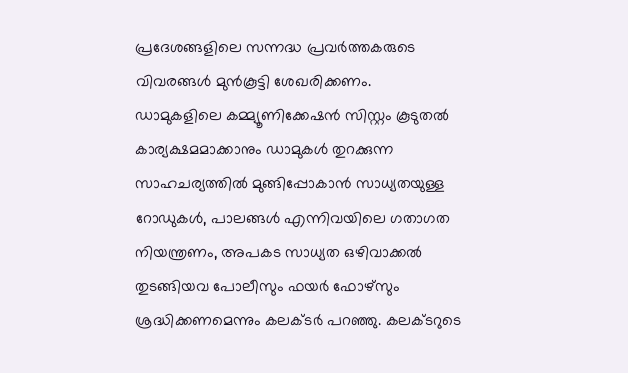പ്രദേശങ്ങളിലെ സന്നദ്ധ പ്രവര്‍ത്തകരുടെ വിവരങ്ങള്‍ മുന്‍കൂട്ടി ശേഖരിക്കണം.
ഡാമുകളിലെ കമ്മ്യൂണിക്കേഷന്‍ സിസ്റ്റം കൂടുതല്‍ കാര്യക്ഷമമാക്കാനും ഡാമുകള്‍ തുറക്കുന്ന സാഹചര്യത്തില്‍ മുങ്ങിപ്പോകാന്‍ സാധ്യതയുള്ള റോഡുകള്‍, പാലങ്ങള്‍ എന്നിവയിലെ ഗതാഗത നിയന്ത്രണം, അപകട സാധ്യത ഒഴിവാക്കല്‍ തുടങ്ങിയവ പോലീസും ഫയര്‍ ഫോഴ്സും ശ്രദ്ധിക്കണമെന്നും കലക്ടര്‍ പറഞ്ഞു. കലക്ടറുടെ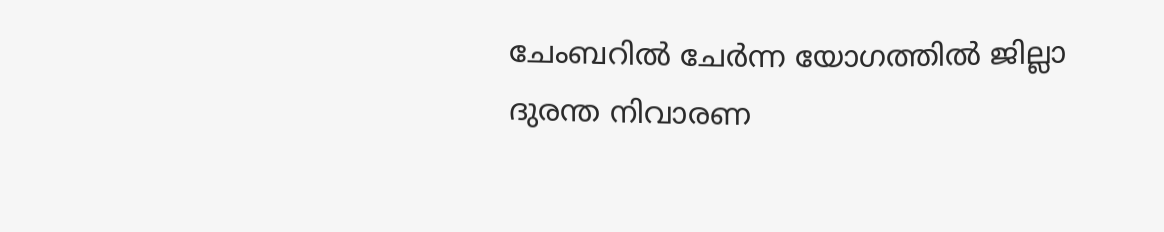ചേംബറില്‍ ചേര്‍ന്ന യോഗത്തില്‍ ജില്ലാ ദുരന്ത നിവാരണ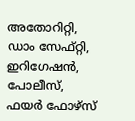അതോറിറ്റി, ഡാം സേഫ്റ്റി, ഇറിഗേഷന്‍, പോലീസ്, ഫയര്‍ ഫോഴ്സ്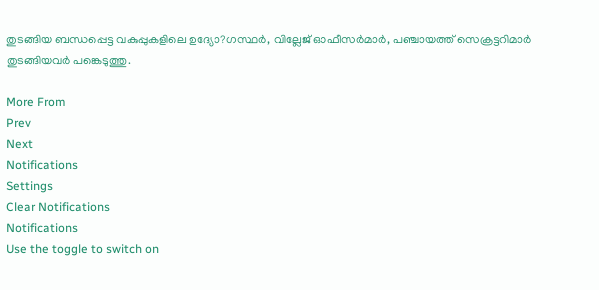തുടങ്ങിയ ബന്ധപ്പെട്ട വകുപ്പുകളിലെ ഉദ്യോ?ഗസ്ഥര്‍, വില്ലേജ് ഓഫീസര്‍മാര്‍, പഞ്ചായത്ത് സെക്രട്ടറിമാര്‍ തുടങ്ങിയവര്‍ പങ്കെടുത്തു.

More From
Prev
Next
Notifications
Settings
Clear Notifications
Notifications
Use the toggle to switch on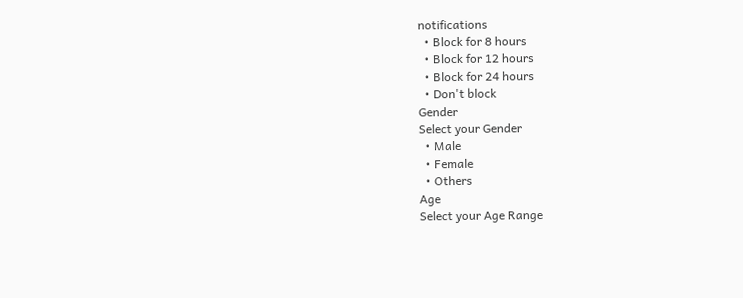notifications
  • Block for 8 hours
  • Block for 12 hours
  • Block for 24 hours
  • Don't block
Gender
Select your Gender
  • Male
  • Female
  • Others
Age
Select your Age Range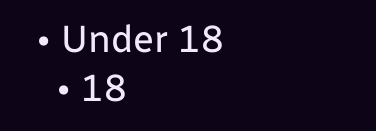• Under 18
  • 18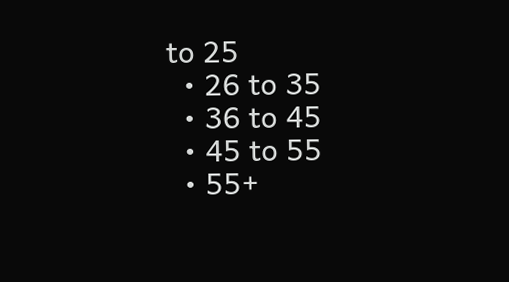to 25
  • 26 to 35
  • 36 to 45
  • 45 to 55
  • 55+